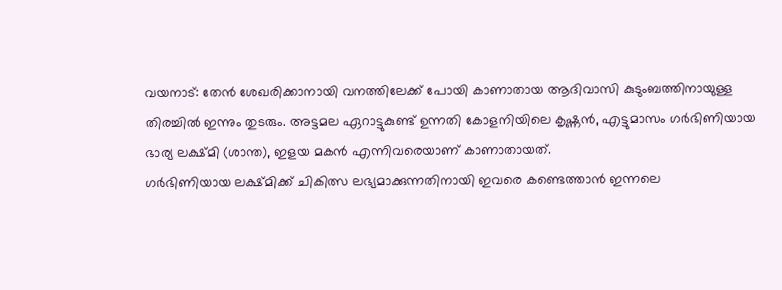വയനാട്: തേൻ ശേഖരിക്കാനായി വനത്തിലേക്ക് പോയി കാണാതായ ആദിവാസി കുടുംബത്തിനായുള്ള തിരച്ചിൽ ഇന്നും തുടരും. അട്ടമല ഏറാട്ടുകുണ്ട് ഉന്നതി കോളനിയിലെ കൃഷ്ണൻ, എട്ടുമാസം ഗർഭിണിയായ ഭാര്യ ലക്ഷ്മി (ശാന്ത), ഇളയ മകൻ എന്നിവരെയാണ് കാണാതായത്.
ഗർഭിണിയായ ലക്ഷ്മിക്ക് ചികിത്സ ലഭ്യമാക്കുന്നതിനായി ഇവരെ കണ്ടെത്താൻ ഇന്നലെ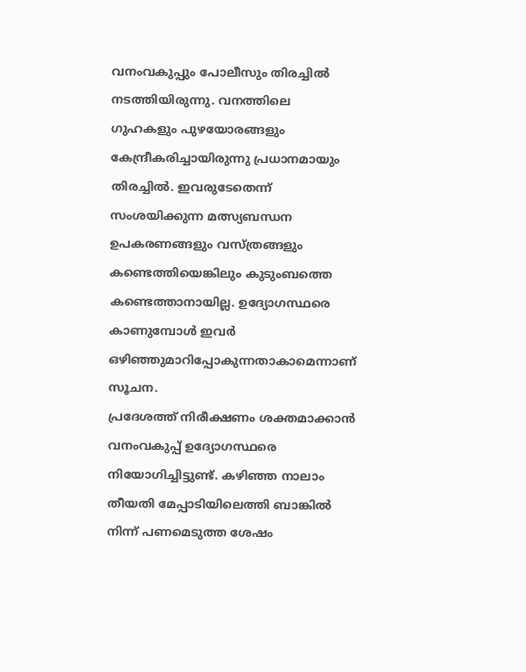വനംവകുപ്പും പോലീസും തിരച്ചിൽ നടത്തിയിരുന്നു. വനത്തിലെ ഗുഹകളും പുഴയോരങ്ങളും കേന്ദ്രീകരിച്ചായിരുന്നു പ്രധാനമായും തിരച്ചിൽ. ഇവരുടേതെന്ന് സംശയിക്കുന്ന മത്സ്യബന്ധന ഉപകരണങ്ങളും വസ്ത്രങ്ങളും കണ്ടെത്തിയെങ്കിലും കുടുംബത്തെ കണ്ടെത്താനായില്ല. ഉദ്യോഗസ്ഥരെ കാണുമ്പോൾ ഇവർ ഒഴിഞ്ഞുമാറിപ്പോകുന്നതാകാമെന്നാണ് സൂചന.
പ്രദേശത്ത് നിരീക്ഷണം ശക്തമാക്കാൻ വനംവകുപ്പ് ഉദ്യോഗസ്ഥരെ നിയോഗിച്ചിട്ടുണ്ട്. കഴിഞ്ഞ നാലാം തീയതി മേപ്പാടിയിലെത്തി ബാങ്കിൽ നിന്ന് പണമെടുത്ത ശേഷം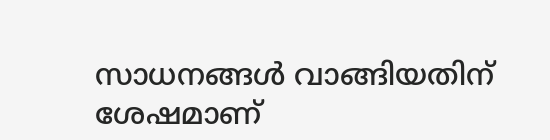സാധനങ്ങൾ വാങ്ങിയതിന് ശേഷമാണ്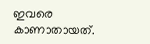ഇവരെ കാണാതായത്.